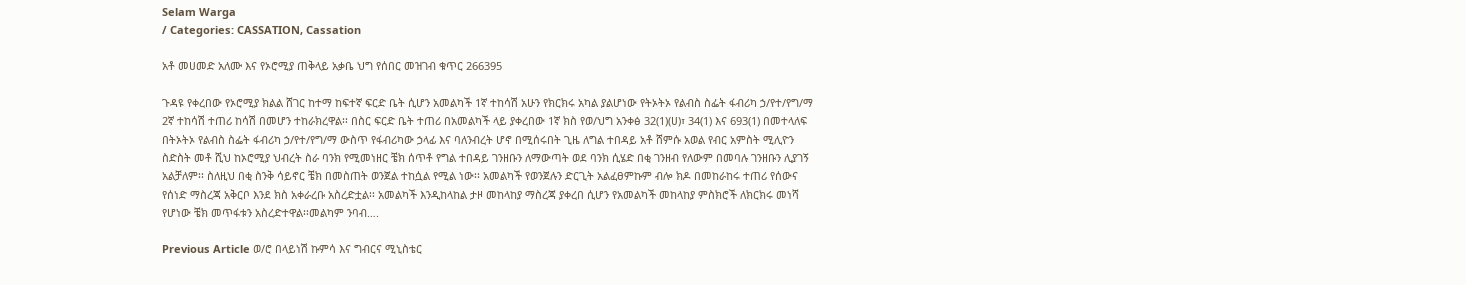Selam Warga
/ Categories: CASSATION, Cassation

አቶ መሀመድ አለሙ እና የኦሮሚያ ጠቅላይ አቃቤ ህግ የሰበር መዝገብ ቁጥር 266395

ጉዳዩ የቀረበው የኦሮሚያ ክልል ሸገር ከተማ ከፍተኛ ፍርድ ቤት ሲሆን አመልካች 1ኛ ተከሳሽ አሁን የክርክሩ አካል ያልሆነው የትኦትኦ የልብስ ስፌት ፋብሪካ ኃ/የተ/የግ/ማ 2ኛ ተከሳሽ ተጠሪ ከሳሽ በመሆን ተከራክረዋል፡፡ በስር ፍርድ ቤት ተጠሪ በአመልካች ላይ ያቀረበው 1ኛ ክስ የወ/ህግ አንቀፅ 32(1)(ሀ)፣ 34(1) እና 693(1) በመተላለፍ በትኦትኦ የልብስ ስፌት ፋብሪካ ኃ/የተ/የግ/ማ ውስጥ የፋብሪካው ኃላፊ እና ባለንብረት ሆኖ በሚሰሩበት ጊዜ ለግል ተበዳይ አቶ ሸምሱ አወል የብር አምስት ሚሊዮን ስድስት መቶ ሺህ ከኦሮሚያ ህብረት ስራ ባንክ የሚመነዘር ቼክ ሰጥቶ የግል ተበዳይ ገንዘቡን ለማውጣት ወደ ባንክ ሲሄድ በቂ ገንዘብ የለውም በመባሉ ገንዘቡን ሊያገኝ አልቻለም፡፡ ስለዚህ በቂ ስንቅ ሳይኖር ቼክ በመስጠት ወንጀል ተከሷል የሚል ነው፡፡ አመልካች የወንጀሉን ድርጊት አልፈፀምኩም ብሎ ክዶ በመከራከሩ ተጠሪ የሰውና የሰነድ ማስረጃ አቅርቦ እንደ ክስ አቀራረቡ አስረድቷል፡፡ አመልካች እንዲከላከል ታዞ መከላከያ ማስረጃ ያቀረበ ሲሆን የአመልካች መከላከያ ምስክሮች ለክርክሩ መነሻ የሆነው ቼክ መጥፋቱን አስረድተዋል፡፡መልካም ንባብ….

Previous Article ወ/ሮ በላይነሽ ኩምሳ እና ግብርና ሚኒስቴር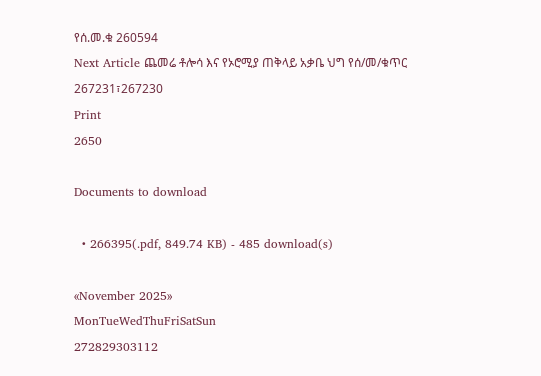የሰ.መ.ቁ 260594
Next Article ጨመሬ ቶሎሳ እና የኦሮሚያ ጠቅላይ አቃቤ ህግ የሰ/መ/ቁጥር 267231፣267230
Print
2650

Documents to download

  • 266395(.pdf, 849.74 KB) - 485 download(s)

«November 2025»
MonTueWedThuFriSatSun
272829303112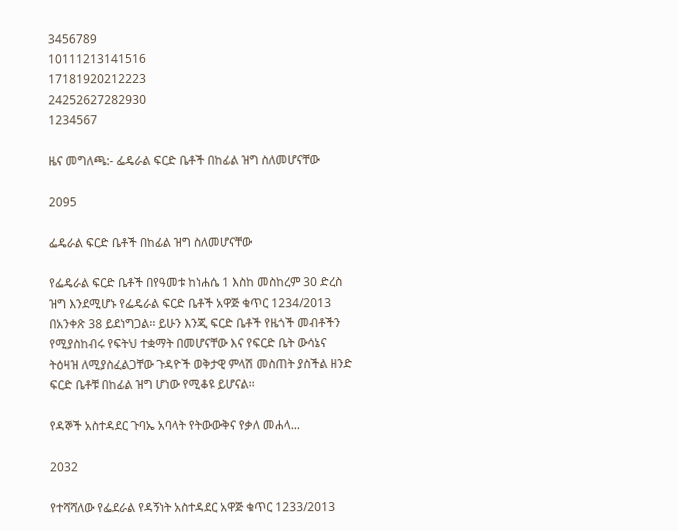3456789
10111213141516
17181920212223
24252627282930
1234567

ዜና መግለጫ:- ፌዴራል ፍርድ ቤቶች በከፊል ዝግ ስለመሆናቸው

2095

ፌዴራል ፍርድ ቤቶች በከፊል ዝግ ስለመሆናቸው

የፌዴራል ፍርድ ቤቶች በየዓመቱ ከነሐሴ 1 እስከ መስከረም 30 ድረስ ዝግ እንደሚሆኑ የፌዴራል ፍርድ ቤቶች አዋጅ ቁጥር 1234/2013 በአንቀጽ 38 ይደነግጋል፡፡ ይሁን እንጂ ፍርድ ቤቶች የዜጎች መብቶችን የሚያስከብሩ የፍትህ ተቋማት በመሆናቸው እና የፍርድ ቤት ውሳኔና ትዕዛዝ ለሚያስፈልጋቸው ጉዳዮች ወቅታዊ ምላሽ መስጠት ያስችል ዘንድ ፍርድ ቤቶቹ በከፊል ዝግ ሆነው የሚቆዩ ይሆናል፡፡

የዳኞች አስተዳደር ጉባኤ አባላት የትውውቅና የቃለ መሐላ...

2032

የተሻሻለው የፌደራል የዳኝነት አስተዳደር አዋጅ ቁጥር 1233/2013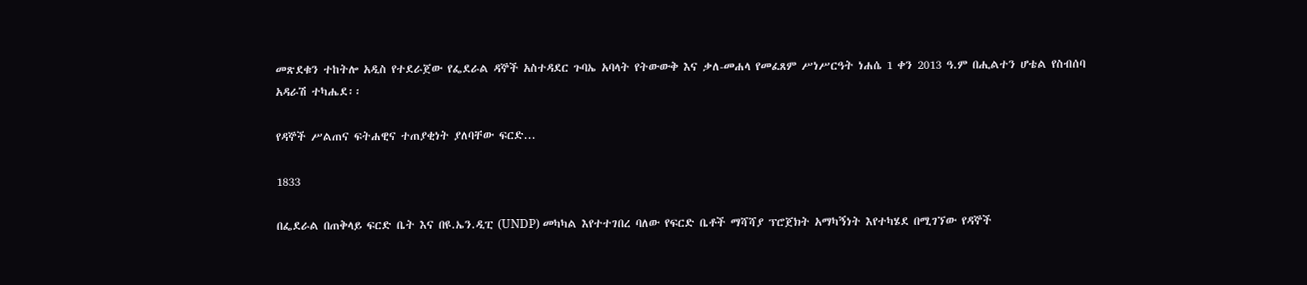መጽደቁን ተከትሎ አዲስ የተደራጀው የፌደራል ዳኞች አስተዳደር ጉባኤ አባላት የትውውቅ እና ቃለ-መሐላ የመፈጸም ሥነሥርዓት ነሐሴ 1 ቀን 2013 ዓ.ም በሒልተን ሆቴል የስብሰባ አዳራሽ ተካሔደ፡፡

የዳኞች ሥልጠና ፍትሐዊና ተጠያቂነት ያለባቸው ፍርድ...

1833

በፌደራል በጠቅላይ ፍርድ ቤት እና በዩ.ኤን.ዲፒ (UNDP) መካካል እየተተገበረ ባለው የፍርድ ቤቶች ማሻሻያ ፕሮጀክት አማካኝነት እየተካሄደ በሚገኘው የዳኞች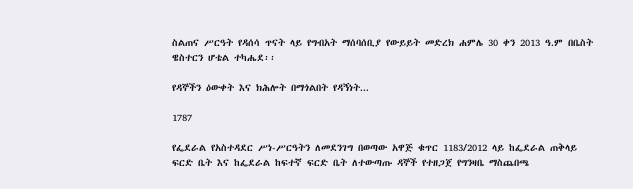ስልጠና ሥርዓት የዳሰሳ ጥናት ላይ የግብአት ማሰባሰቢያ የውይይት መድረክ ሐምሌ 30 ቀን 2013 ዓ.ም በቤስት ዌስተርን ሆቴል ተካሔደ፡፡

የዳኞችን ዕውቀት እና ክሕሎት በማጎልበት የዳኝነት...

1787

የፌደራል የአስተዳደር ሥነ-ሥርዓትን ለመደንገግ በወጣው አዋጅ ቁጥር 1183/2012 ላይ ከፌደራል ጠቅላይ ፍርድ ቤት እና ከፌደራል ከፍተኛ ፍርድ ቤት ለተውጣጡ ዳኞች የተዘጋጀ የግንዛቤ ማስጨበጫ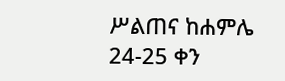ሥልጠና ከሐምሌ 24-25 ቀን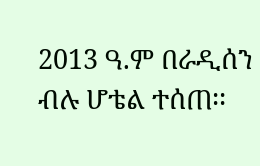2013 ዓ.ም በራዲሰን ብሉ ሆቴል ተሰጠ፡፡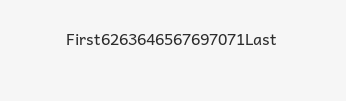First6263646567697071Last